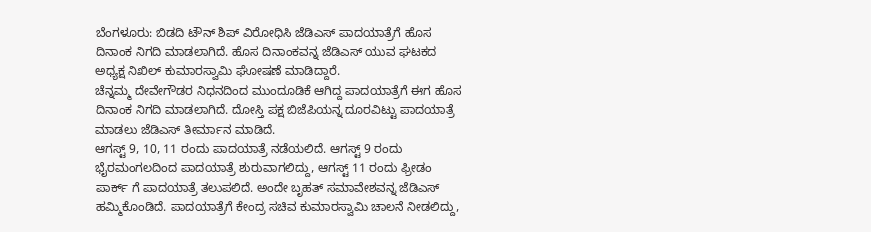ಬೆಂಗಳೂರು: ಬಿಡದಿ ಟೌನ್ ಶಿಪ್ ವಿರೋಧಿಸಿ ಜೆಡಿಎಸ್ ಪಾದಯಾತ್ರೆಗೆ ಹೊಸ ದಿನಾಂಕ ನಿಗದಿ ಮಾಡಲಾಗಿದೆ. ಹೊಸ ದಿನಾಂಕವನ್ನ ಜೆಡಿಎಸ್ ಯುವ ಘಟಕದ ಅಧ್ಯಕ್ಷ ನಿಖಿಲ್ ಕುಮಾರಸ್ವಾಮಿ ಘೋಷಣೆ ಮಾಡಿದ್ದಾರೆ.
ಚೆನ್ನಮ್ಮ ದೇವೇಗೌಡರ ನಿಧನದಿಂದ ಮುಂದೂಡಿಕೆ ಆಗಿದ್ದ ಪಾದಯಾತ್ರೆಗೆ ಈಗ ಹೊಸ ದಿನಾಂಕ ನಿಗದಿ ಮಾಡಲಾಗಿದೆ. ದೋಸ್ತಿ ಪಕ್ಷ ಬಿಜೆಪಿಯನ್ನ ದೂರವಿಟ್ಟು ಪಾದಯಾತ್ರೆ ಮಾಡಲು ಜೆಡಿಎಸ್ ತೀರ್ಮಾನ ಮಾಡಿದೆ.
ಆಗಸ್ಟ್ 9, 10, 11 ರಂದು ಪಾದಯಾತ್ರೆ ನಡೆಯಲಿದೆ. ಆಗಸ್ಟ್ 9 ರಂದು ಭೈರಮಂಗಲದಿಂದ ಪಾದಯಾತ್ರೆ ಶುರುವಾಗಲಿದ್ದು, ಆಗಸ್ಟ್ 11 ರಂದು ಫ್ರೀಡಂ ಪಾರ್ಕ್ ಗೆ ಪಾದಯಾತ್ರೆ ತಲುಪಲಿದೆ. ಅಂದೇ ಬೃಹತ್ ಸಮಾವೇಶವನ್ನ ಜೆಡಿಎಸ್ ಹಮ್ಮಿಕೊಂಡಿದೆ. ಪಾದಯಾತ್ರೆಗೆ ಕೇಂದ್ರ ಸಚಿವ ಕುಮಾರಸ್ವಾಮಿ ಚಾಲನೆ ನೀಡಲಿದ್ದು,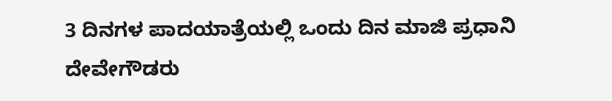3 ದಿನಗಳ ಪಾದಯಾತ್ರೆಯಲ್ಲಿ ಒಂದು ದಿನ ಮಾಜಿ ಪ್ರಧಾನಿ ದೇವೇಗೌಡರು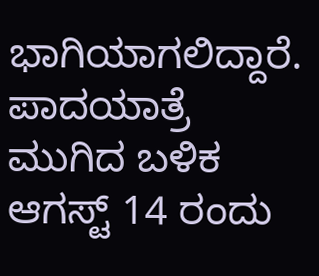ಭಾಗಿಯಾಗಲಿದ್ದಾರೆ.
ಪಾದಯಾತ್ರೆ ಮುಗಿದ ಬಳಿಕ ಆಗಸ್ಟ್ 14 ರಂದು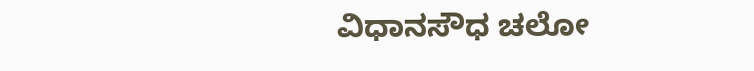ವಿಧಾನಸೌಧ ಚಲೋ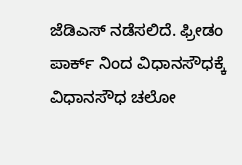ಜೆಡಿಎಸ್ ನಡೆಸಲಿದೆ. ಫ್ರೀಡಂ ಪಾರ್ಕ್ ನಿಂದ ವಿಧಾನಸೌಧಕ್ಕೆ ವಿಧಾನಸೌಧ ಚಲೋ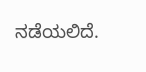ನಡೆಯಲಿದೆ.